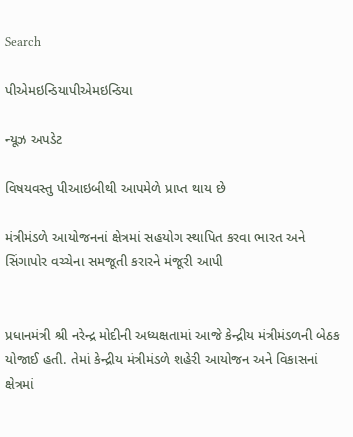Search

પીએમઇન્ડિયાપીએમઇન્ડિયા

ન્યૂઝ અપડેટ

વિષયવસ્તુ પીઆઇબીથી આપમેળે પ્રાપ્ત થાય છે

મંત્રીમંડળે આયોજનનાં ક્ષેત્રમાં સહયોગ સ્થાપિત કરવા ભારત અને સિંગાપોર વચ્ચેના સમજૂતી કરારને મંજૂરી આપી


પ્રધાનમંત્રી શ્રી નરેન્દ્ર મોદીની અધ્યક્ષતામાં આજે કેન્દ્રીય મંત્રીમંડળની બેઠક યોજાઈ હતી. તેમાં કેન્દ્રીય મંત્રીમંડળે શહેરી આયોજન અને વિકાસનાં ક્ષેત્રમાં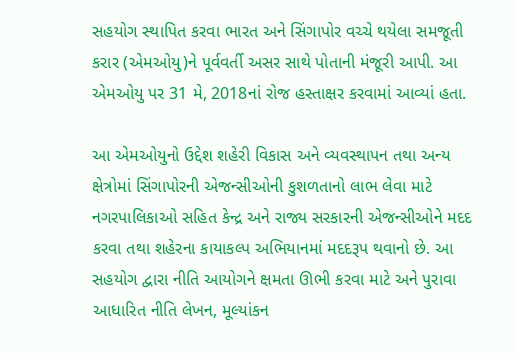સહયોગ સ્થાપિત કરવા ભારત અને સિંગાપોર વચ્ચે થયેલા સમજૂતી કરાર (એમઓયુ)ને પૂર્વવર્તી અસર સાથે પોતાની મંજૂરી આપી. આ એમઓયુ પર 31 મે, 2018નાં રોજ હસ્તાક્ષર કરવામાં આવ્યાં હતા.

આ એમઓયુનો ઉદ્દેશ શહેરી વિકાસ અને વ્યવસ્થાપન તથા અન્ય ક્ષેત્રોમાં સિંગાપોરની એજન્સીઓની કુશળતાનો લાભ લેવા માટે નગરપાલિકાઓ સહિત કેન્દ્ર અને રાજ્ય સરકારની એજન્સીઓને મદદ કરવા તથા શહેરના કાયાકલ્પ અભિયાનમાં મદદરૂપ થવાનો છે. આ સહયોગ દ્વારા નીતિ આયોગને ક્ષમતા ઊભી કરવા માટે અને પુરાવા આધારિત નીતિ લેખન, મૂલ્યાંકન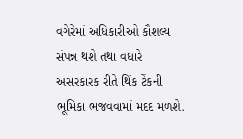વગેરેમાં અધિકારીઓ કૌશલ્ય સંપન્ન થશે તથા વધારે અસરકારક રીતે થિંક ટેંકની ભૂમિકા ભજવવામાં મદદ મળશે.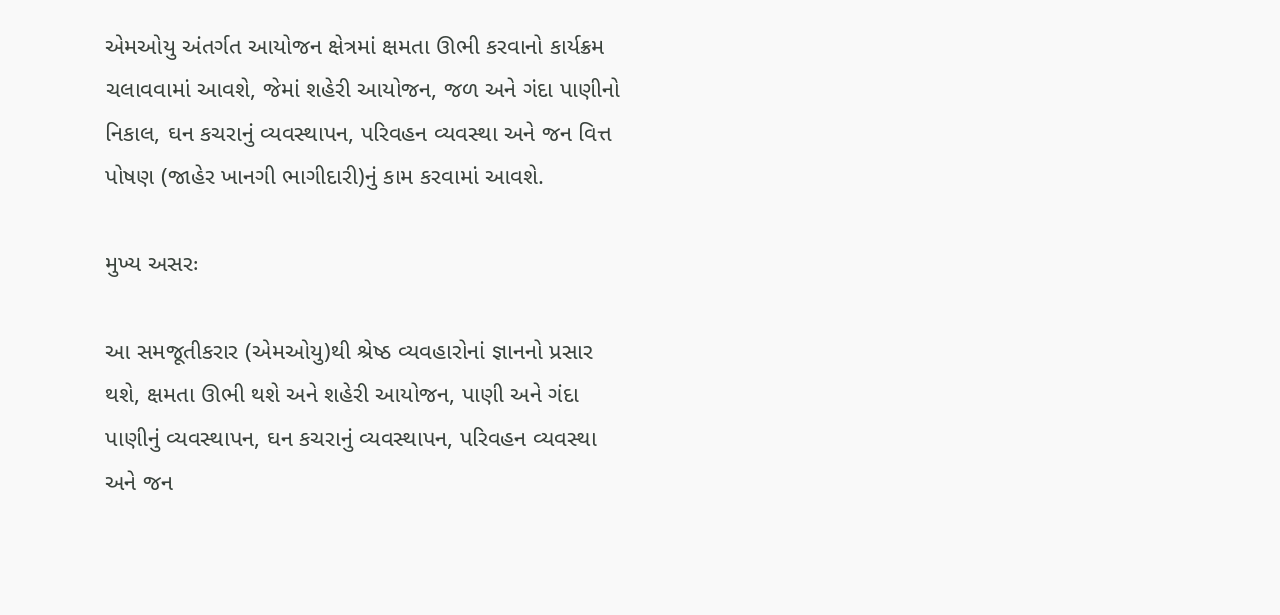એમઓયુ અંતર્ગત આયોજન ક્ષેત્રમાં ક્ષમતા ઊભી કરવાનો કાર્યક્રમ ચલાવવામાં આવશે, જેમાં શહેરી આયોજન, જળ અને ગંદા પાણીનો નિકાલ, ઘન કચરાનું વ્યવસ્થાપન, પરિવહન વ્યવસ્થા અને જન વિત્ત પોષણ (જાહેર ખાનગી ભાગીદારી)નું કામ કરવામાં આવશે.

મુખ્ય અસરઃ

આ સમજૂતીકરાર (એમઓયુ)થી શ્રેષ્ઠ વ્યવહારોનાં જ્ઞાનનો પ્રસાર થશે, ક્ષમતા ઊભી થશે અને શહેરી આયોજન, પાણી અને ગંદા પાણીનું વ્યવસ્થાપન, ઘન કચરાનું વ્યવસ્થાપન, પરિવહન વ્યવસ્થા અને જન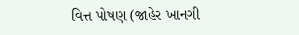વિત્ત પોષણ (જાહેર ખાનગી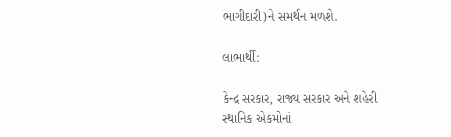ભાગીદારી)ને સમર્થન મળશે.

લાભાર્થી:

કેન્દ્ર સરકાર, રાજ્ય સરકાર અને શહેરી સ્થાનિક એકમોનાં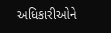અધિકારીઓને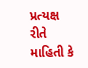પ્રત્યક્ષ રીતે માહિતી કે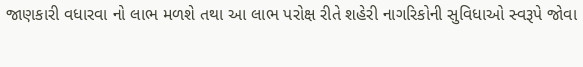જાણકારી વધારવા નો લાભ મળશે તથા આ લાભ પરોક્ષ રીતે શહેરી નાગરિકોની સુવિધાઓ સ્વરૂપે જોવા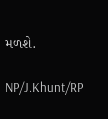મળશે.

NP/J.Khunt/RP